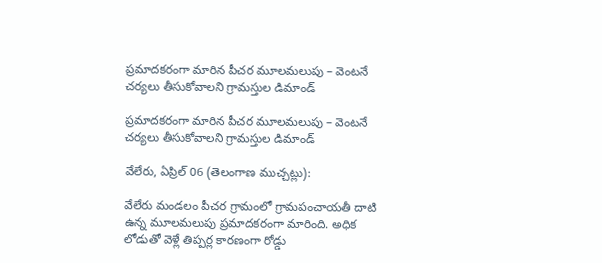ప్రమాదకరంగా మారిన పీచర మూలమలుపు – వెంటనే చర్యలు తీసుకోవాలని గ్రామస్తుల డిమాండ్

ప్రమాదకరంగా మారిన పీచర మూలమలుపు – వెంటనే చర్యలు తీసుకోవాలని గ్రామస్తుల డిమాండ్

వేలేరు, ఏప్రిల్ 06 (తెలంగాణ ముచ్చట్లు):

వేలేరు మండలం పీచర గ్రామంలో గ్రామపంచాయతీ దాటి ఉన్న మూలమలుపు ప్రమాదకరంగా మారింది. అధిక లోడుతో వెళ్లే తిప్పర్ల కారణంగా రోడ్డు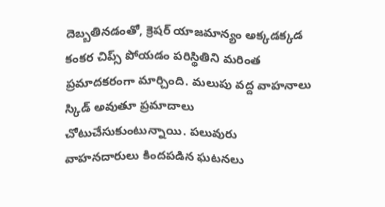దెబ్బతినడంతో, క్రెషర్ యాజమాన్యం అక్కడక్కడ కంకర చిప్స్ పోయడం పరిస్థితిని మరింత ప్రమాదకరంగా మార్చింది. మలుపు వద్ద వాహనాలు స్కిడ్ అవుతూ ప్రమాదాలు చోటుచేసుకుంటున్నాయి. పలువురు వాహనదారులు కిందపడిన ఘటనలు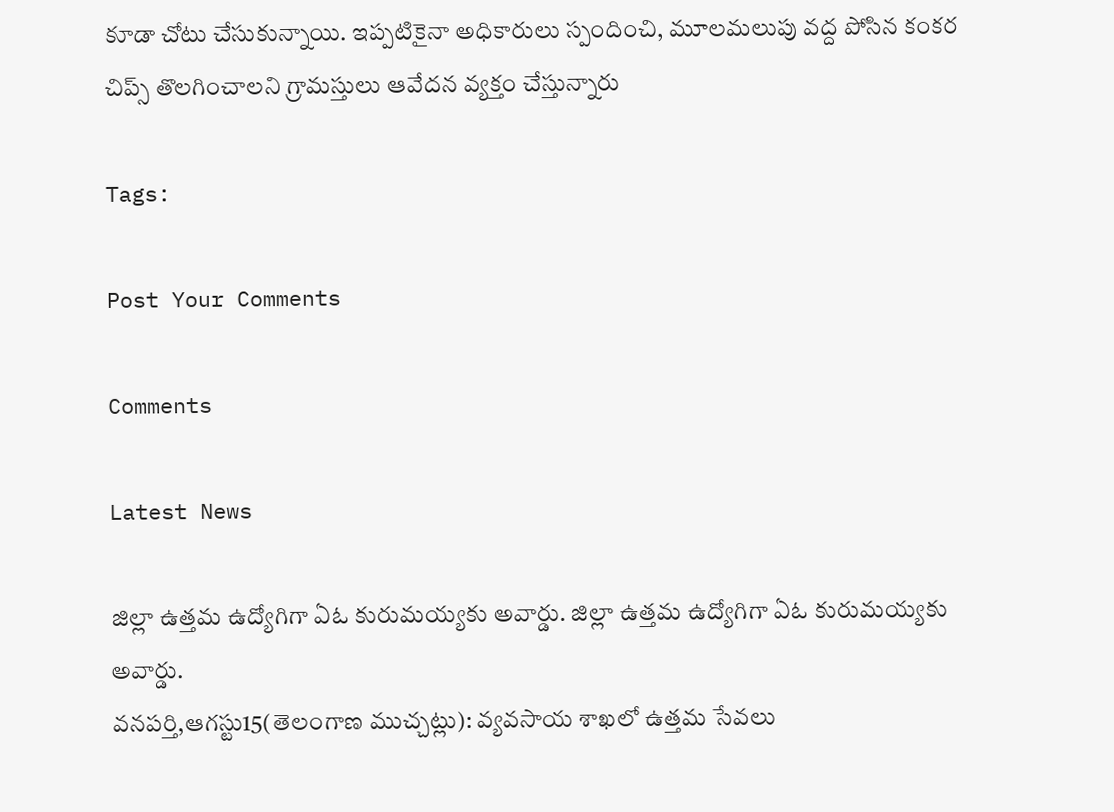కూడా చోటు చేసుకున్నాయి. ఇప్పటికైనా అధికారులు స్పందించి, మూలమలుపు వద్ద పోసిన కంకర చిప్స్ తొలగించాలని గ్రామస్తులు ఆవేదన వ్యక్తం చేస్తున్నారు

Tags:

Post Your Comments

Comments

Latest News

జిల్లా ఉత్తమ ఉద్యోగిగా ఏఓ కురుమయ్యకు అవార్డు. జిల్లా ఉత్తమ ఉద్యోగిగా ఏఓ కురుమయ్యకు అవార్డు.
వనపర్తి,ఆగస్టు15(తెలంగాణ ముచ్చట్లు): వ్యవసాయ శాఖలో ఉత్తమ సేవలు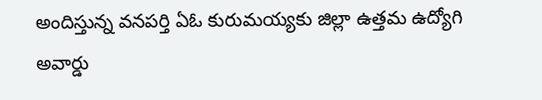అందిస్తున్న వనపర్తి ఏఓ కురుమయ్యకు జిల్లా ఉత్తమ ఉద్యోగి అవార్డు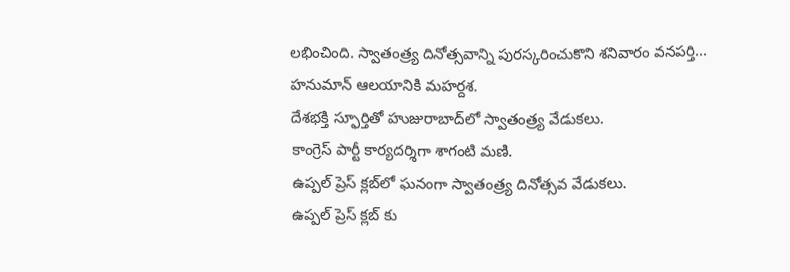లభించింది. స్వాతంత్ర్య దినోత్సవాన్ని పురస్కరించుకొని శనివారం వనపర్తి...
హనుమాన్ ఆలయానికి మహర్దశ.
దేశభక్తి స్ఫూర్తితో హుజురాబాద్‌లో స్వాతంత్ర్య వేడుకలు.
కాంగ్రెస్ పార్టీ కార్యదర్శిగా శాగంటి మణి.
ఉప్పల్ ప్రెస్ క్లబ్‌లో ఘనంగా స్వాతంత్ర్య దినోత్సవ వేడుకలు.
ఉప్పల్ ప్రెస్ క్లబ్‌ కు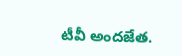టీవీ అందజేత.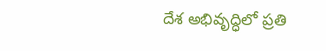దేశ అభివృద్ధిలో ప్రతి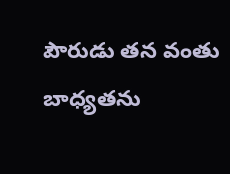పౌరుడు తన వంతు బాధ్యతను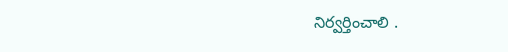నిర్వర్తించాలి .